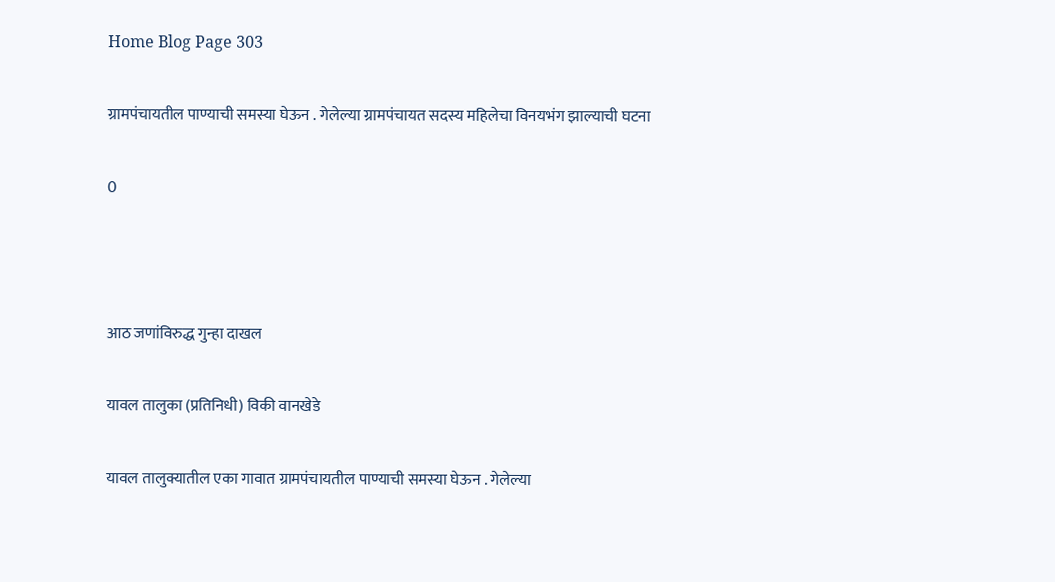Home Blog Page 303

ग्रामपंचायतील पाण्याची समस्या घेऊन . गेलेल्या ग्रामपंचायत सदस्य महिलेचा विनयभंग झाल्याची घटना

0



आठ जणांविरुद्ध गुन्हा दाखल

यावल तालुका (प्रतिनिधी) विकी वानखेडे

यावल तालुक्यातील एका गावात ग्रामपंचायतील पाण्याची समस्या घेऊन . गेलेल्या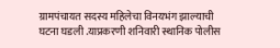ग्रामपंचायत सदस्य महिलेचा विनयभंग झाल्याची घटना घडली .याप्रकरणी शनिवारी स्थानिक पोलीस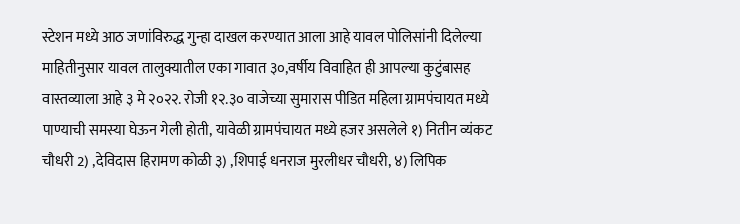स्टेशन मध्ये आठ जणांविरुद्ध गुन्हा दाखल करण्यात आला आहे यावल पोलिसांनी दिलेल्या माहितीनुसार यावल तालुक्यातील एका गावात ३०,वर्षीय विवाहित ही आपल्या कुटुंबासह वास्तव्याला आहे ३ मे २०२२. रोजी १२.३० वाजेच्या सुमारास पीडित महिला ग्रामपंचायत मध्ये पाण्याची समस्या घेऊन गेली होती, यावेळी ग्रामपंचायत मध्ये हजर असलेले १) नितीन व्यंकट चौधरी 2) ,देविदास हिरामण कोळी ३) ,शिपाई धनराज मुरलीधर चौधरी, ४) लिपिक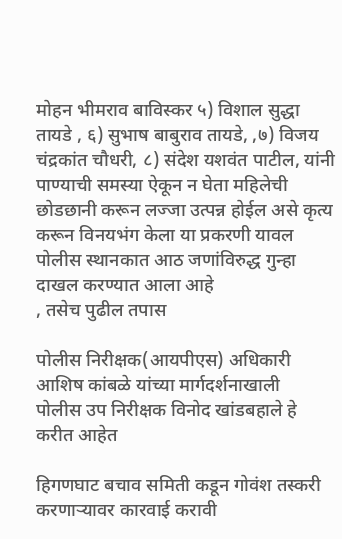मोहन भीमराव बाविस्कर ५) विशाल सुद्धा तायडे , ६) सुभाष बाबुराव तायडे, ,७) विजय चंद्रकांत चौधरी, ८) संदेश यशवंत पाटील, यांनी पाण्याची समस्या ऐकून न घेता महिलेची छोडछानी करून लज्जा उत्पन्न होईल असे कृत्य करून विनयभंग केला या प्रकरणी यावल पोलीस स्थानकात आठ जणांविरुद्ध गुन्हा दाखल करण्यात आला आहे
, तसेच पुढील तपास

पोलीस निरीक्षक(आयपीएस) अधिकारी आशिष कांबळे यांच्या मार्गदर्शनाखाली
पोलीस उप निरीक्षक विनोद खांडबहाले हे करीत आहेत

हिगणघाट बचाव समिती कडून गोवंश तस्करी करणाऱ्यावर कारवाई करावी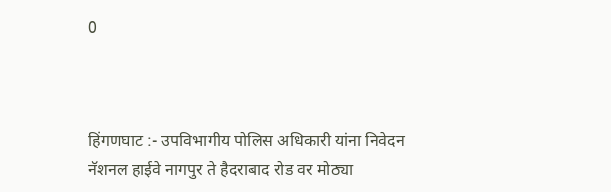0



हिंगणघाट :- उपविभागीय पोलिस अधिकारी यांना निवेदन नॅशनल हाईवे नागपुर ते हैदराबाद रोड वर मोठ्या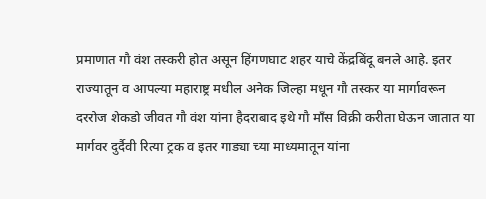प्रमाणात गौ वंश तस्करी होत असून हिंगणघाट शहर याचे केंद्रबिंदू बनले आहे. इतर राज्यातून व आपल्या महाराष्ट्र मधील अनेक जिल्हा मधून गौ तस्कर या मार्गावरून दररोज शेकडो जीवत गौ वंश यांना हैदराबाद इथे गौ माँस विक्री करीता घेऊन जातात या मार्गवर दुर्दैवी रित्या ट्रक व इतर गाड्या च्या माध्यमातून यांना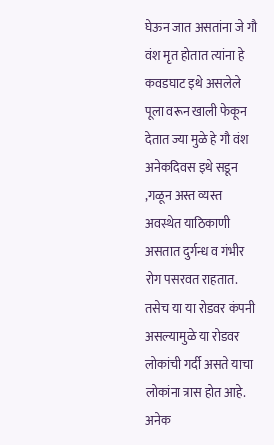घेऊन जात असतांना जे गौ वंश मृत होतात त्यांना हे कवडघाट इथे असलेले पूला वरून खाली फेकून देतात ज्या मुळे हे गौ वंश अनेकदिवस इथे सडून ,गळून अस्त व्यस्त अवस्थेत याठिकाणी असतात दुर्गन्ध व गंभीर रोग पसरवत राहतात. तसेच या या रोडवर कंपनी असल्यामुळे या रोडवर लोकांची गर्दी असते याचा लोकांना त्रास होत आहे.
अनेक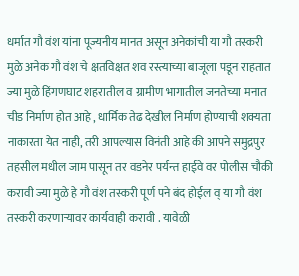धर्मात गौ वंश यांना पूज्यनीय मानत असून अनेकांची या गौ तस्करी मुळे अनेक गौ वंश चे क्षतविक्षत शव रस्त्याच्या बाजूला पडून राहतात ज्या मुळे हिंगणघाट शहरातील व ग्रामीण भागातील जनतेच्या मनात चीड निर्माण होत आहे , धार्मिक तेढ देखील निर्माण होण्याची शक्यता नाकारता येत नाही, तरी आपल्यास विनंती आहे की आपने समुद्रपुर तहसील मधील जाम पासून तर वडनेर पर्यन्त हाईवे वर पोलीस चौकी करावी ज्या मुळे हे गौ वंश तस्करी पूर्ण पने बंद होईल व् या गौ वंश तस्करी करणाऱ्यावर कार्यवाही करावी . यावेळी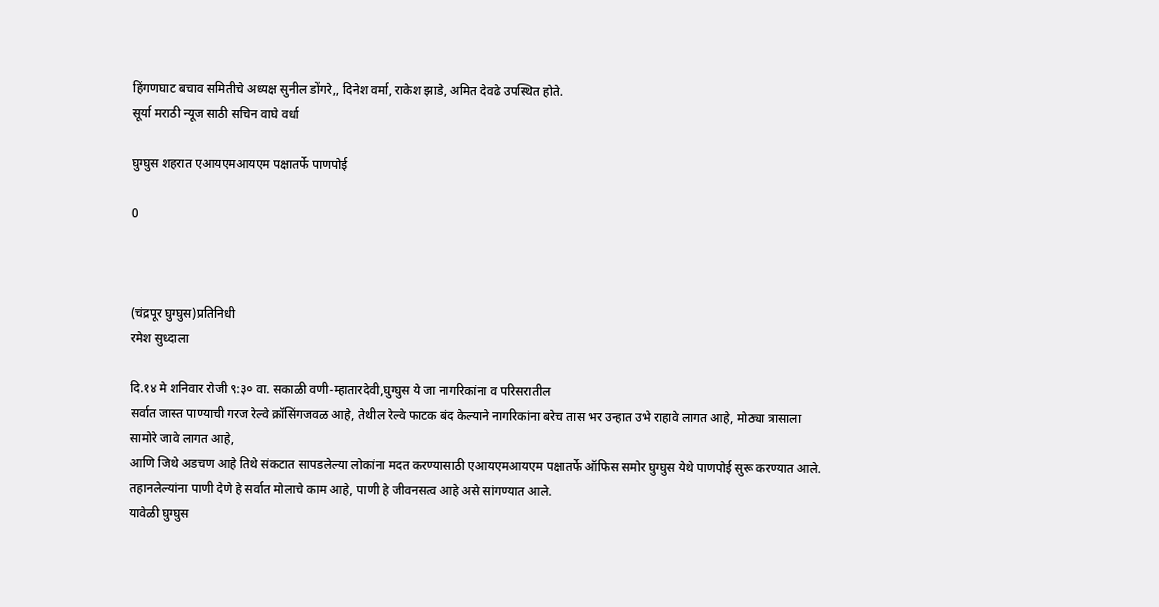हिंगणघाट बचाव समितीचे अध्यक्ष सुनील डोंगरे,, दिनेश वर्मा, राकेश झाडे, अमित देवढे उपस्थित होते.
सूर्या मराठी न्यूज साठी सचिन वाघे वर्धा

घुग्घुस शहरात एआयएमआयएम पक्षातर्फे पाणपोई

0



(चंद्रपूर घुग्घुस)प्रतिनिधी
रमेश सुध्दाला

दि.१४ मे शनिवार रोजी ९:३० वा. सकाळी वणी-म्हातारदेवी,घुग्घुस ये जा नागरिकांना व परिसरातील
सर्वात जास्त पाण्याची गरज रेल्वे क्रॉसिंगजवळ आहे, तेथील रेल्वे फाटक बंद केल्याने नागरिकांना बरेच तास भर उन्हात उभे राहावे लागत आहे, मोठ्या त्रासाला सामोरे जावे लागत आहे,
आणि जिथे अडचण आहे तिथे संकटात सापडलेल्या लोकांना मदत करण्यासाठी एआयएमआयएम पक्षातर्फे ऑफिस समोर घुग्घुस येथे पाणपोई सुरू करण्यात आले.
तहानलेल्यांना पाणी देणे हे सर्वात मोलाचे काम आहे, पाणी हे जीवनसत्व आहे असे सांगण्यात आले.
यावेळी घुग्घुस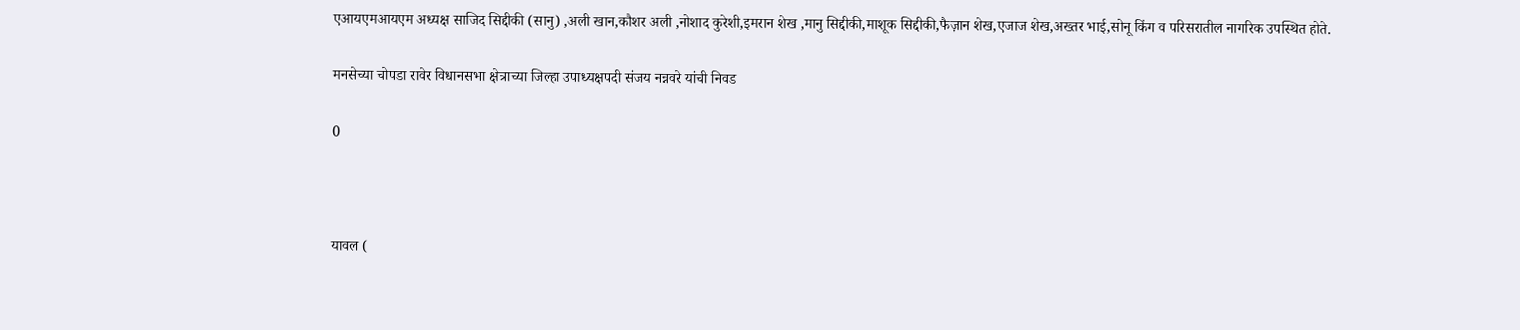एआयएमआयएम अध्यक्ष साजिद सिद्दीकी (सानु) ,अली खान,कौशर अली ,नोशाद कुरेशी,इमरान शेख ,मानु सिद्दीकी,माशूक सिद्दीकी,फैज़ान शेख,एजाज शेख,अख्तर भाई,सोनू किंग व परिसरातील नागरिक उपस्थित होते.

मनसेच्या चोपडा रावेर विधानसभा क्षेत्राच्या जिल्हा उपाध्यक्षपदी संजय नन्नवरे यांची निवड

0



यावल (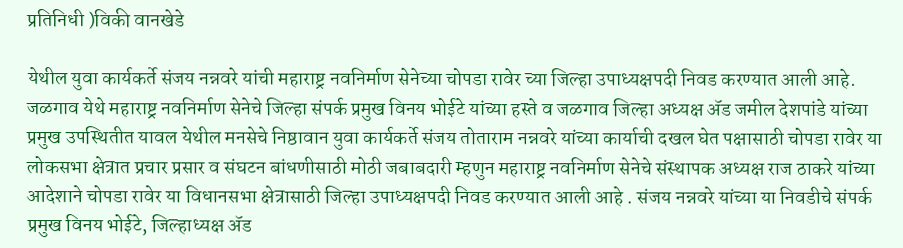प्रतिनिधी )विकी वानखेडे

येथील युवा कार्यकर्ते संजय नन्नवरे यांची महाराष्ट्र नवनिर्माण सेनेच्या चोपडा रावेर च्या जिल्हा उपाध्यक्षपदी निवड करण्यात आली आहे. जळगाव येथे महाराष्ट्र नवनिर्माण सेनेचे जिल्हा संपर्क प्रमुख विनय भोईटे यांच्या हस्ते व जळगाव जिल्हा अध्यक्ष ॲड जमील देशपांडे यांच्या प्रमुख उपस्थितीत यावल येथील मनसेचे निष्ठावान युवा कार्यकर्ते संजय तोताराम नन्नवरे यांच्या कार्याची दखल घेत पक्षासाठी चोपडा रावेर या लोकसभा क्षेत्रात प्रचार प्रसार व संघटन बांधणीसाठी मोठी जबाबदारी म्हणुन महाराष्ट्र नवनिर्माण सेनेचे संस्थापक अध्यक्ष राज ठाकरे यांच्या आदेशाने चोपडा रावेर या विधानसभा क्षेत्रासाठी जिल्हा उपाध्यक्षपदी निवड करण्यात आली आहे . संजय नन्नवरे यांच्या या निवडीचे संपर्क प्रमुख विनय भोईटे, जिल्हाध्यक्ष ॲड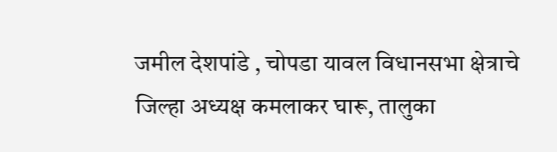जमील देशपांडे , चोपडा यावल विधानसभा क्षेत्राचे जिल्हा अध्यक्ष कमलाकर घारू, तालुका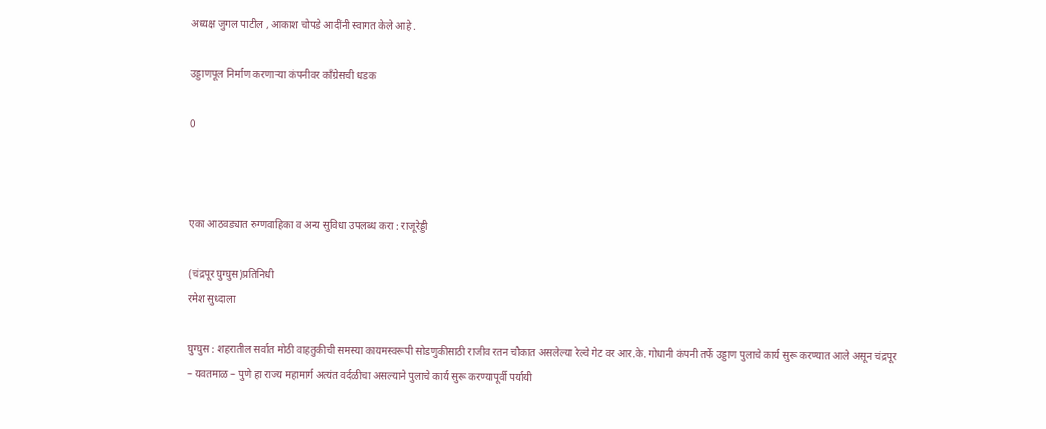अध्यक्ष जुगल पाटील , आकाश चोपडे आदींनी स्वागत केले आहे .

उड्डाणपूल निर्माण करणाऱ्या कंपनीवर काँग्रेसची धडक

0



एका आठवड्यात रुग्णवाहिका व अन्य सुविधा उपलब्ध करा : राजूरेड्डी

(चंद्रपूर घुग्घुस)प्रतिनिधी
रमेश सुध्दाला

घुग्घुस : शहरातील सर्वात मोठी वाहतुकीची समस्या कायमस्वरूपी सोडणुकीसाठी राजीव रतन चौकात असलेल्या रेल्वे गेट वर आर.के. गोधानी कंपनी तर्फे उड्डाण पुलाचे कार्य सुरू करण्यात आले असून चंद्रपूर – यवतमाळ – पुणे हा राज्य महामार्ग अत्यंत वर्दळीचा असल्याने पुलाचे कार्य सुरू करण्यापूर्वी पर्यायी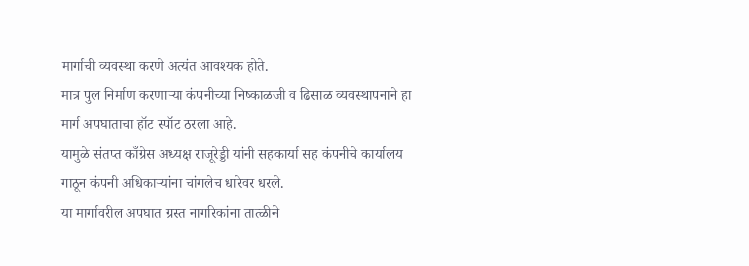मार्गाची व्यवस्था करणे अत्यंत आवश्यक होते.
मात्र पुल निर्माण करणाऱ्या कंपनीच्या निष्काळजी व ढिसाळ व्यवस्थापनाने हा मार्ग अपघाताचा हॉट स्पॉट ठरला आहे.
यामुळे संतप्त काँग्रेस अध्यक्ष राजूरेड्डी यांनी सहकार्या सह कंपनीचे कार्यालय गाठून कंपनी अधिकाऱ्यांना चांगलेच धारेवर धरले.
या मार्गावरील अपघात ग्रस्त नागरिकांना तात्ळीने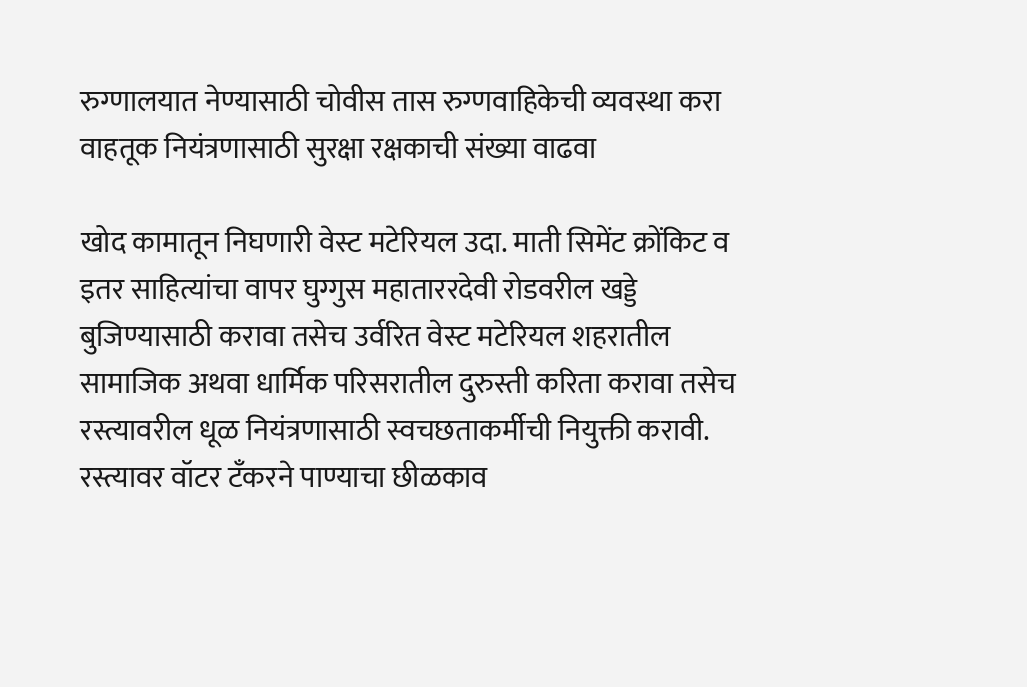रुग्णालयात नेण्यासाठी चोवीस तास रुग्णवाहिकेची व्यवस्था करा वाहतूक नियंत्रणासाठी सुरक्षा रक्षकाची संख्या वाढवा

खोद कामातून निघणारी वेस्ट मटेरियल उदा. माती सिमेंट क्रोंकिट व इतर साहित्यांचा वापर घुग्गुस महाताररदेवी रोडवरील खड्डे बुजिण्यासाठी करावा तसेच उर्वरित वेस्ट मटेरियल शहरातील सामाजिक अथवा धार्मिक परिसरातील दुरुस्ती करिता करावा तसेच रस्त्यावरील धूळ नियंत्रणासाठी स्वचछताकर्मीची नियुक्ती करावी.
रस्त्यावर वॉटर टँकरने पाण्याचा छीळकाव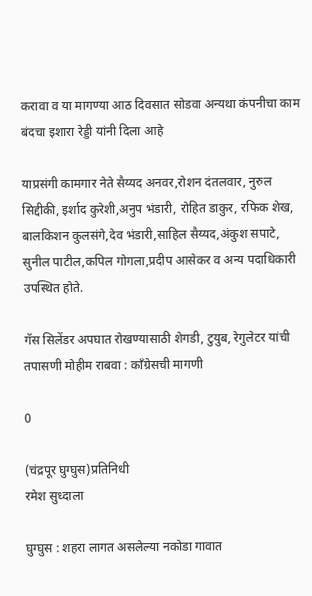करावा व या मागण्या आठ दिवसात सोडवा अन्यथा कंपनीचा काम बंदचा इशारा रेड्डी यांनी दिला आहे

याप्रसंगी कामगार नेते सैय्यद अनवर,रोशन दंतलवार, नुरुल सिद्दीकी, इर्शाद कुरेशी,अनुप भंडारी, रोहित डाकुर, रफिक शेख, बालकिशन कुलसंगे,देव भंडारी,साहिल सैय्यद,अंकुश सपाटे, सुनील पाटील,कपिल गोगला,प्रदीप आसेकर व अन्य पदाधिकारी उपस्थित होते.

गॅस सिलेंडर अपघात रोखण्यासाठी शेगडी, टुयुब, रेगुलेटर यांची तपासणी मोहीम राबवा : काँग्रेसची मागणी

0

(चंद्रपूर घुग्घुस)प्रतिनिधी
रमेश सुध्दाला

घुग्घुस : शहरा लागत असलेल्या नकोडा गावात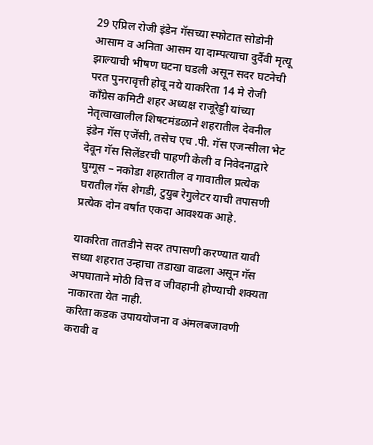29 एप्रिल रोजी इंडेन गॅसच्या स्फोटात सोडोनी आसाम व अनिता आसम या दाम्पत्याचा दुर्दैवी मृत्यू झाल्याची भीषण घटना घडली असून सदर घटनेची परत पुनरावृत्ती होवू नये याकरिता 14 मे रोजी काँग्रेस कमिटी शहर अध्यक्ष राजूरेड्डी यांच्या नेतृत्वाखालील शिषटमंडळाने शहरातील देवनील इंडेन गॅस एजेंसी, तसेच एच .पी. गॅस एजन्सीला भेट देवून गॅस सिलेंडरची पाहणी केली व निवेदनाद्वारे घुग्गूस – नकोडा शहरातील व गावातील प्रत्येक घरातील गॅस शेगडी, टुयुब रेगुलेटर याची तपासणी प्रत्येक दोन वर्षात एकदा आवश्यक आहे.

याकरिता तातडीने सदर तपासणी करण्यात यावी सध्या शहरात उन्हाचा तडाखा वाढला असून गॅस अपघाताने मोठी वित्त व जीवहानी होण्याची शक्यता नाकारता येत नाही.
करिता कडक उपाययोजना व अंमलबजावणी करावी व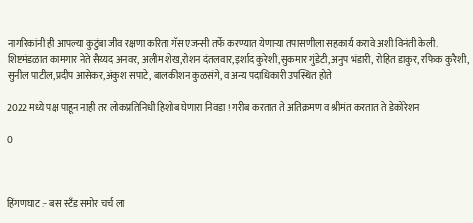नागरिकांनी ही आपल्या कुटुंबा जीव रक्षणा करिता गॅस एजन्सी तर्फे करण्यात येणाऱ्या तपासणीला सहकार्य करावे अशी विनंती केली.
शिष्टमंडळात कामगार नेते सैय्यद अनवर, अलीम शेख,रोशन दंतलवार,इर्शाद कुरेशी,सुकमार गुंडेटी,अनुप भंडारी, रोहित डाकुर, रफिक कुरैशी, सुनील पाटील,प्रदीप आसेकर,अंकुश सपाटे, बालकीशन कुळसंगे, व अन्य पदाधिकारी उपस्थित होते

2022 मध्ये पक्ष पाहून नाही तर लोकप्रतिनिधी हिशोब घेणारा निवडा ! गरीब करतात ते अतिक्रमण व श्रीमंत करतात ते डेकोरेशन

0



हिंगणघाट :- बस स्टँड समोर चर्च ला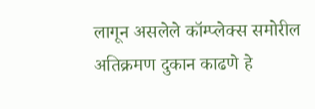लागून असलेले कॉम्प्लेक्स समोरील अतिक्रमण दुकान काढणे हे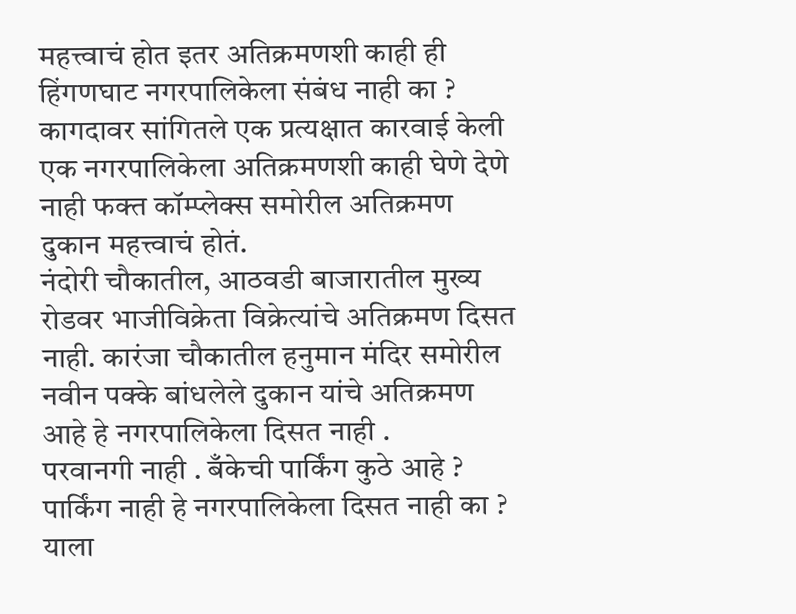महत्त्वाचं होत इतर अतिक्रमणशी काही ही हिंगणघाट नगरपालिकेला संबंध नाही का ? कागदावर सांगितले एक प्रत्यक्षात कारवाई केली एक नगरपालिकेला अतिक्रमणशी काही घेणे देणे नाही फक्त कॉम्प्लेक्स समोरील अतिक्रमण दुकान महत्त्वाचं होतं.
नंदोरी चौकातील, आठवडी बाजारातील मुख्य रोडवर भाजीविक्रेता विक्रेत्यांचे अतिक्रमण दिसत नाही. कारंजा चौकातील हनुमान मंदिर समोरील नवीन पक्के बांधलेले दुकान यांचे अतिक्रमण आहे हे नगरपालिकेला दिसत नाही .
परवानगी नाही . बँकेची पार्किंग कुठे आहे ? पार्किंग नाही हे नगरपालिकेला दिसत नाही का ?
याला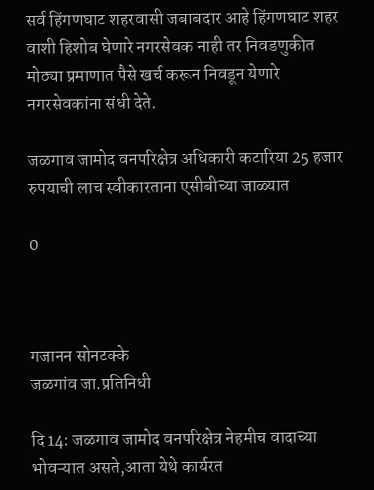सर्व हिंगणघाट शहरवासी जबाबदार आहे हिंगणघाट शहर वाशी हिशोब घेणारे नगरसेवक नाही तर निवडणुकीत मोठ्या प्रमाणात पैसे खर्च करून निवडून येणारे नगरसेवकांना संधी देते.

जळगाव जामोद वनपरिक्षेत्र अधिकारी कटारिया 25 हजार रुपयाची लाच स्वीकारताना एसीबीच्या जाळ्यात

0



गजानन सोनटक्के
जळगांव जा.प्रतिनिधी

दि 14: जळगाव जामोद वनपरिक्षेत्र नेहमीच वादाच्या भोवऱ्यात असते,आता येथे कार्यरत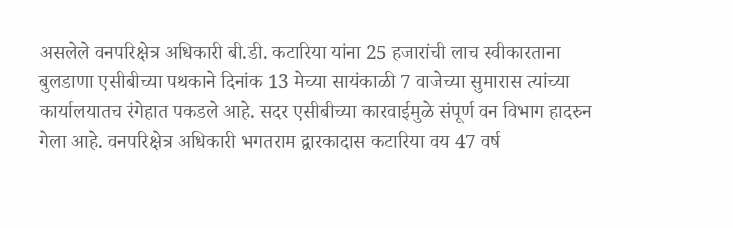असलेले वनपरिक्षेत्र अधिकारी बी.डी. कटारिया यांना 25 हजारांची लाच स्वीकारताना बुलडाणा एसीबीच्या पथकाने दिनांक 13 मेच्या सायंकाळी 7 वाजेच्या सुमारास त्यांच्या कार्यालयातच रंगेहात पकडले आहे. सदर एसीबीच्या कारवाईमुळे संपूर्ण वन विभाग हादरुन गेला आहे. वनपरिक्षेत्र अधिकारी भगतराम द्वारकादास कटारिया वय 47 वर्ष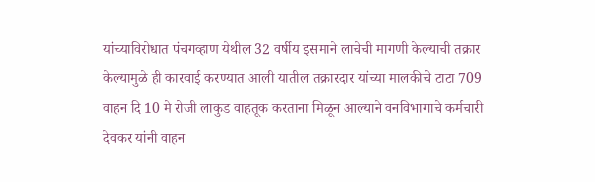यांच्याविरोधात पंचगव्हाण येथील 32 वर्षीय इसमाने लाचेची मागणी केल्याची तक्रार केल्यामुळे ही कारवाई करण्यात आली यातील तक्रारदार यांच्या मालकीचे टाटा 709 वाहन दि 10 मे रोजी लाकुड वाहतूक करताना मिळून आल्याने वनविभागाचे कर्मचारी देवकर यांनी वाहन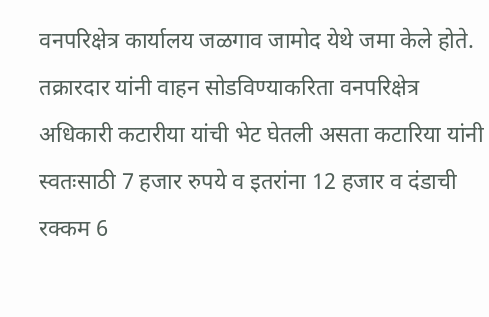वनपरिक्षेत्र कार्यालय जळगाव जामोद येथे जमा केले होते. तक्रारदार यांनी वाहन सोडविण्याकरिता वनपरिक्षेत्र अधिकारी कटारीया यांची भेट घेतली असता कटारिया यांनी स्वतःसाठी 7 हजार रुपये व इतरांना 12 हजार व दंडाची रक्कम 6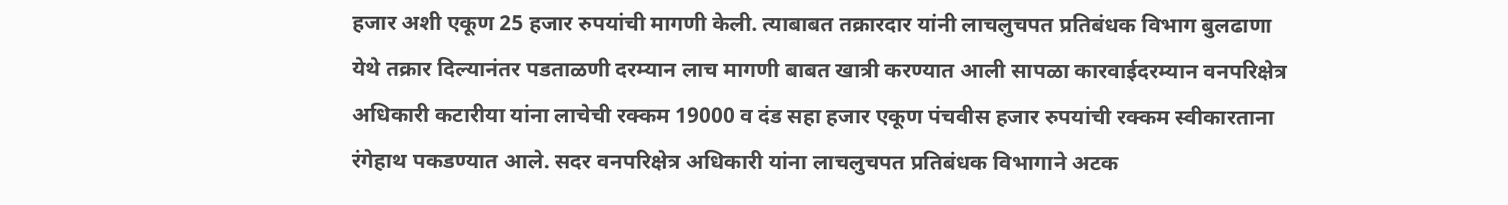हजार अशी एकूण 25 हजार रुपयांची मागणी केली. त्याबाबत तक्रारदार यांनी लाचलुचपत प्रतिबंधक विभाग बुलढाणा येथे तक्रार दिल्यानंतर पडताळणी दरम्यान लाच मागणी बाबत खात्री करण्यात आली सापळा कारवाईदरम्यान वनपरिक्षेत्र अधिकारी कटारीया यांना लाचेची रक्कम 19000 व दंड सहा हजार एकूण पंचवीस हजार रुपयांची रक्कम स्वीकारताना रंगेहाथ पकडण्यात आले. सदर वनपरिक्षेत्र अधिकारी यांना लाचलुचपत प्रतिबंधक विभागाने अटक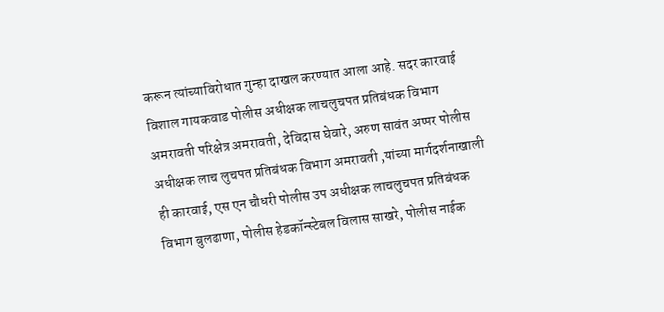करून त्यांच्याविरोधात गुन्हा दाखल करण्यात आला आहे. सदर कारवाई विशाल गायकवाड पोलीस अधीक्षक लाचलुचपत प्रतिबंधक विभाग अमरावती परिक्षेत्र अमरावती, देविदास घेवारे, अरुण सावंत अप्पर पोलीस अधीक्षक लाच लुचपत प्रतिबंधक विभाग अमरावती ,यांच्या मार्गदर्शनाखाली ही कारवाई, एस एन चौधरी पोलीस उप अधीक्षक लाचलुचपत प्रतिबंधक विभाग बुलढाणा, पोलीस हेडकॉन्स्टेबल विलास साखरे, पोलीस नाईक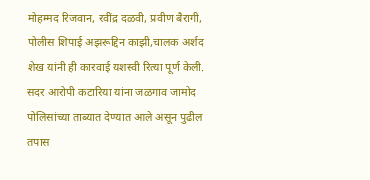मोहम्मद रिजवान, रवींद्र दळवी, प्रवीण बैरागी, पोलीस शिपाई अझरूद्दिन काझी,चालक अर्शद शेख यांनी ही कारवाई यशस्वी रित्या पूर्ण केली. सदर आरोपी कटारिया यांना जळगाव जामोद पोलिसांच्या ताब्यात देण्यात आले असून पुढील तपास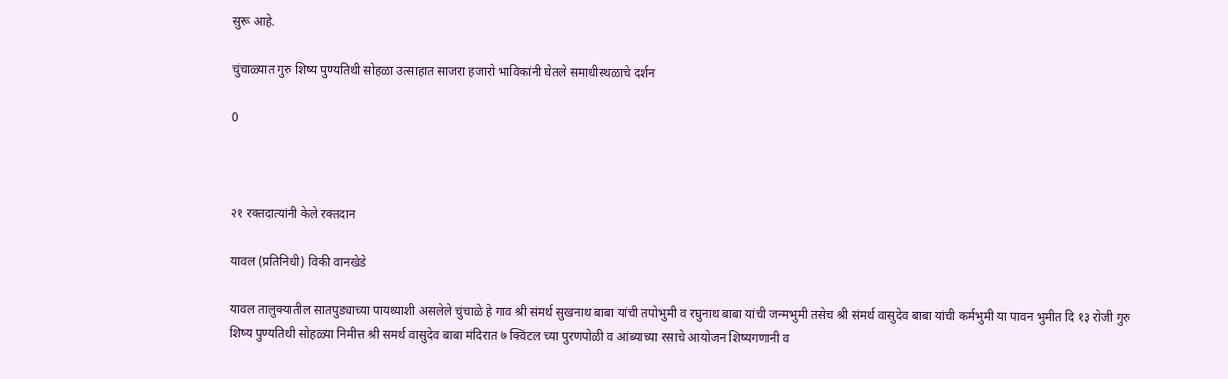सुरू आहे.

चुंचाळ्यात गुरु शिष्य पुण्यतिथी सोहळा उत्साहात साजरा हजारो भाविकांनी घेतले समाधीस्थळाचे दर्शन

0



२१ रक्तदात्यांनी केले रक्तदान

यावल (प्रतिनिधी) विकी वानखेडे

यावल तालुक्यातील सातपुड्याच्या पायथ्याशी असलेले चुंचाळे हे गाव श्री संमर्थ सुखनाथ बाबा यांची तपोभुमी व रघुनाथ बाबा यांची जन्मभुमी तसेच श्री संमर्थ वासुदेव बाबा यांची कर्मभुमी या पावन भुमीत दि १३ रोजी गुरु शिष्य पुण्यतिथी सोहळ्या निमीत्त श्री समर्थ वासुदेव बाबा मंदिरात ७ क्विंटल च्या पुरणपोळी व आंब्याच्या रसाचे आयोजन शिष्यगणानी व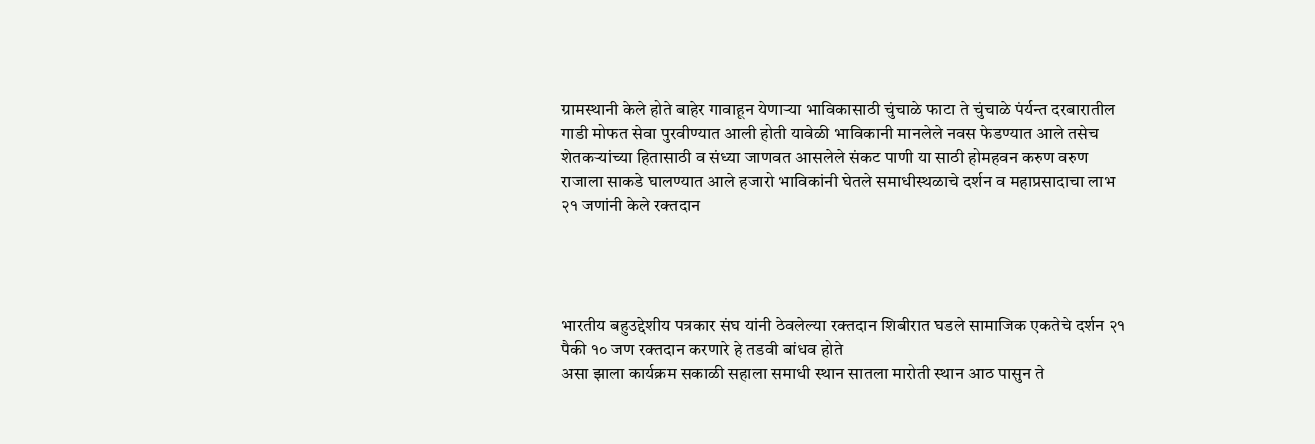ग्रामस्थानी केले होते बाहेर गावाहून येणाऱ्या भाविकासाठी चुंचाळे फाटा ते चुंचाळे पंर्यन्त दरबारातील गाडी मोफत सेवा पुरवीण्यात आली होती यावेळी भाविकानी मानलेले नवस फेडण्यात आले तसेच शेतकऱ्यांच्या हितासाठी व संध्या जाणवत आसलेले संकट पाणी या साठी होमहवन करुण वरुण राजाला साकडे घालण्यात आले हजारो भाविकांनी घेतले समाधीस्थळाचे दर्शन व महाप्रसादाचा लाभ
२१ जणांनी केले रक्तदान




भारतीय बहुउद्देशीय पत्रकार संघ यांनी ठेवलेल्या रक्तदान शिबीरात घडले सामाजिक एकतेचे दर्शन २१ पैकी १० जण रक्तदान करणारे हे तडवी बांधव होते
असा झाला कार्यक्रम सकाळी सहाला समाधी स्थान सातला मारोती स्थान आठ पासुन ते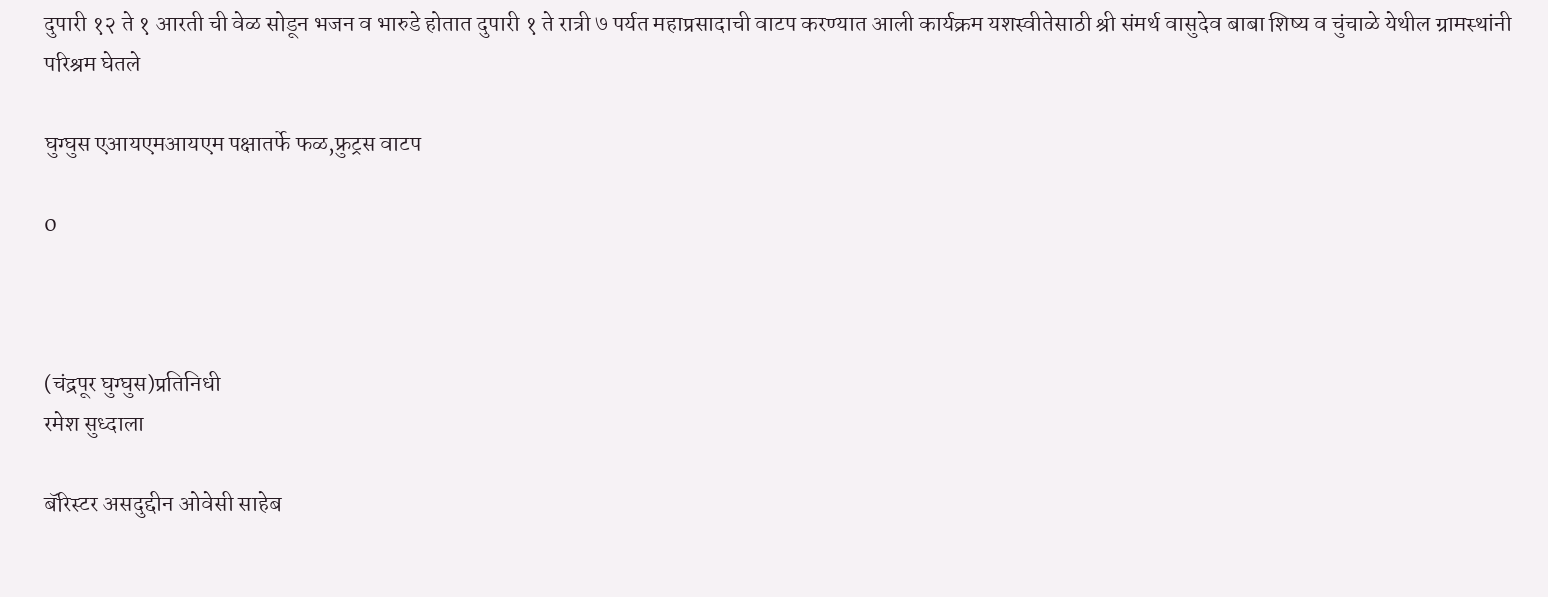दुपारी १२ ते १ आरती ची वेळ सोडून भजन व भारुडे होतात दुपारी १ ते रात्री ७ पर्यत महाप्रसादाची वाटप करण्यात आली कार्यक्रम यशस्वीतेसाठी श्री संमर्थ वासुदेव बाबा शिष्य व चुंचाळे येथील ग्रामस्थांनी परिश्रम घेतले

घुग्घुस एआयएमआयएम पक्षातर्फे फळ,फ्रुट्रस वाटप

0



(चंद्रपूर घुग्घुस)प्रतिनिधी
रमेश सुध्दाला

बॅरिस्टर असदुद्दीन ओवेसी साहेब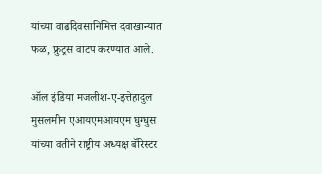यांच्या वाढदिवसानिमित्त दवाखान्यात फळ, फ्रुट्रस वाटप करण्यात आले.

ऑल इंडिया मजलीश-ए-इत्तेहादुल मुसलमीन एआयएमआयएम घुग्घुस यांच्या वतीने राष्ट्रीय अध्यक्ष बॅरिस्टर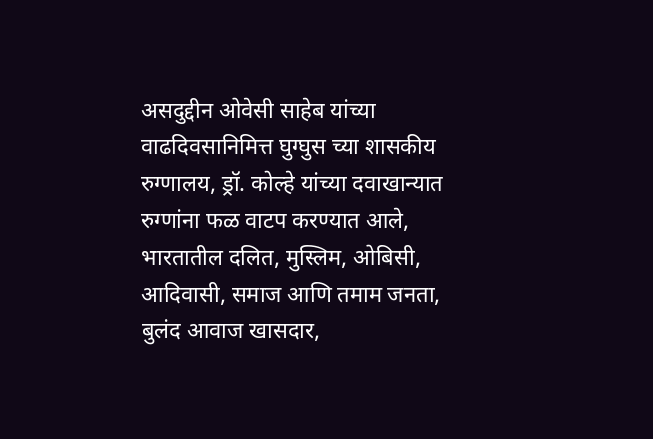असदुद्दीन ओवेसी साहेब यांच्या वाढदिवसानिमित्त घुग्घुस च्या शासकीय रुग्णालय, ड्रॉ. कोल्हे यांच्या दवाखान्यात रुग्णांना फळ वाटप करण्यात आले, भारतातील दलित, मुस्लिम, ओबिसी, आदिवासी, समाज आणि तमाम जनता, बुलंद आवाज खासदार,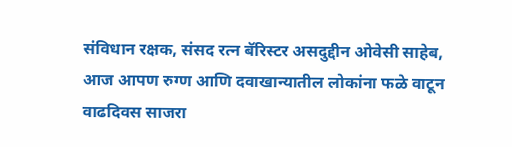संविधान रक्षक, संसद रत्न बॅरिस्टर असदुद्दीन ओवेसी साहेब, आज आपण रुग्ण आणि दवाखान्यातील लोकांना फळे वाटून वाढदिवस साजरा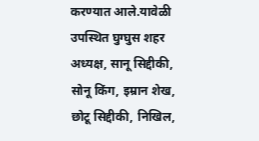करण्यात आले.यावेळी उपस्थित घुग्घुस शहर अध्यक्ष, सानू सिद्दीकी, सोनू किंग, इम्रान शेख, छोटू सिद्दीकी, निखिल,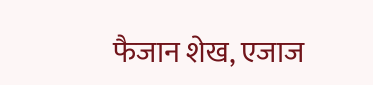फैजान शेख, एजाज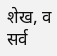शेख, व सर्व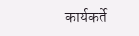कार्यकर्ते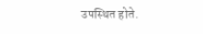उपस्थित होते.